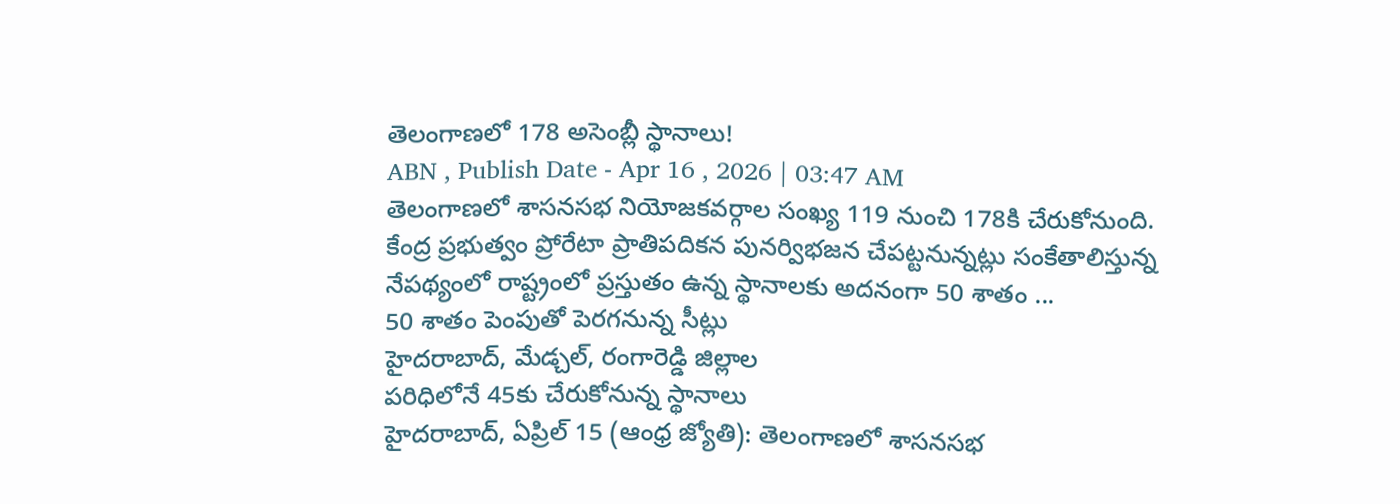తెలంగాణలో 178 అసెంబ్లీ స్థానాలు!
ABN , Publish Date - Apr 16 , 2026 | 03:47 AM
తెలంగాణలో శాసనసభ నియోజకవర్గాల సంఖ్య 119 నుంచి 178కి చేరుకోనుంది. కేంద్ర ప్రభుత్వం ప్రోరేటా ప్రాతిపదికన పునర్విభజన చేపట్టనున్నట్లు సంకేతాలిస్తున్న నేపథ్యంలో రాష్ట్రంలో ప్రస్తుతం ఉన్న స్థానాలకు అదనంగా 50 శాతం ...
50 శాతం పెంపుతో పెరగనున్న సీట్లు
హైదరాబాద్, మేడ్చల్, రంగారెడ్డి జిల్లాల
పరిధిలోనే 45కు చేరుకోనున్న స్థానాలు
హైదరాబాద్, ఏప్రిల్ 15 (ఆంధ్ర జ్యోతి): తెలంగాణలో శాసనసభ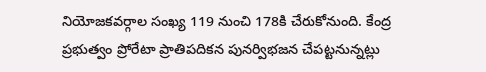నియోజకవర్గాల సంఖ్య 119 నుంచి 178కి చేరుకోనుంది. కేంద్ర ప్రభుత్వం ప్రోరేటా ప్రాతిపదికన పునర్విభజన చేపట్టనున్నట్లు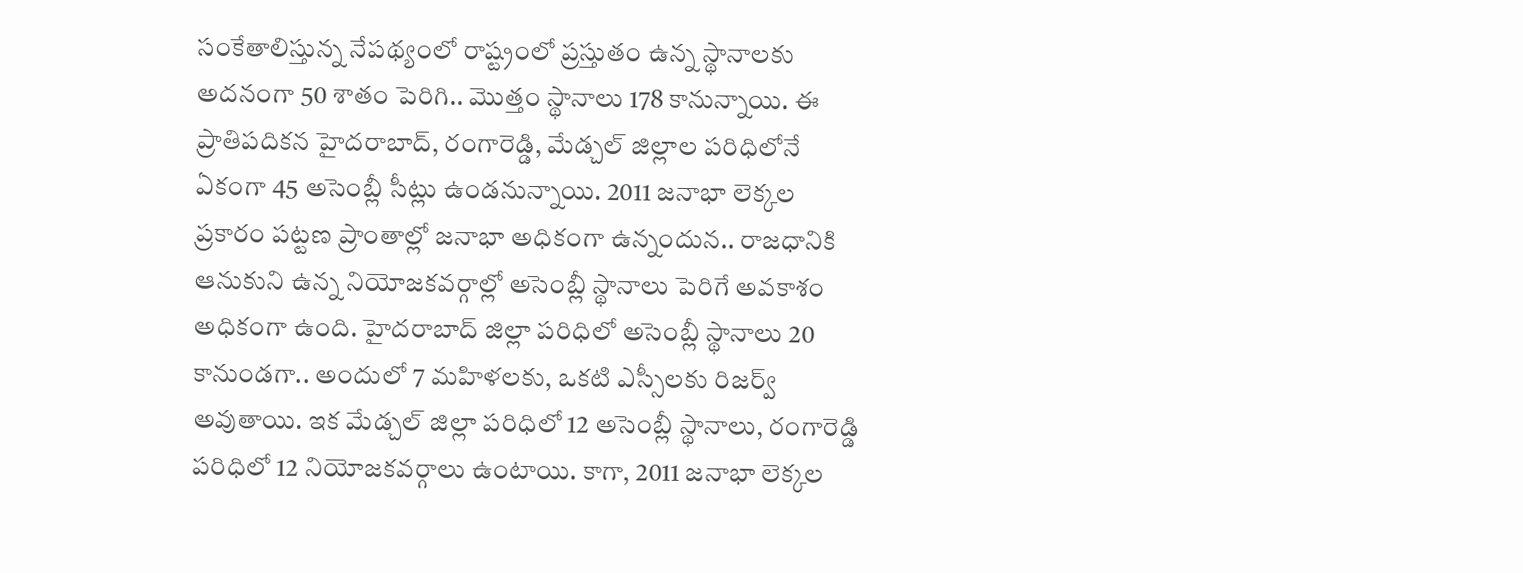సంకేతాలిస్తున్న నేపథ్యంలో రాష్ట్రంలో ప్రస్తుతం ఉన్న స్థానాలకు అదనంగా 50 శాతం పెరిగి.. మొత్తం స్థానాలు 178 కానున్నాయి. ఈ ప్రాతిపదికన హైదరాబాద్, రంగారెడ్డి, మేడ్చల్ జిల్లాల పరిధిలోనే ఏకంగా 45 అసెంబ్లీ సీట్లు ఉండనున్నాయి. 2011 జనాభా లెక్కల ప్రకారం పట్టణ ప్రాంతాల్లో జనాభా అధికంగా ఉన్నందున.. రాజధానికి ఆనుకుని ఉన్న నియోజకవర్గాల్లో అసెంబ్లీ స్థానాలు పెరిగే అవకాశం అధికంగా ఉంది. హైదరాబాద్ జిల్లా పరిధిలో అసెంబ్లీ స్థానాలు 20 కానుండగా.. అందులో 7 మహిళలకు, ఒకటి ఎస్సీలకు రిజర్వ్ అవుతాయి. ఇక మేడ్చల్ జిల్లా పరిధిలో 12 అసెంబ్లీ స్థానాలు, రంగారెడ్డి పరిధిలో 12 నియోజకవర్గాలు ఉంటాయి. కాగా, 2011 జనాభా లెక్కల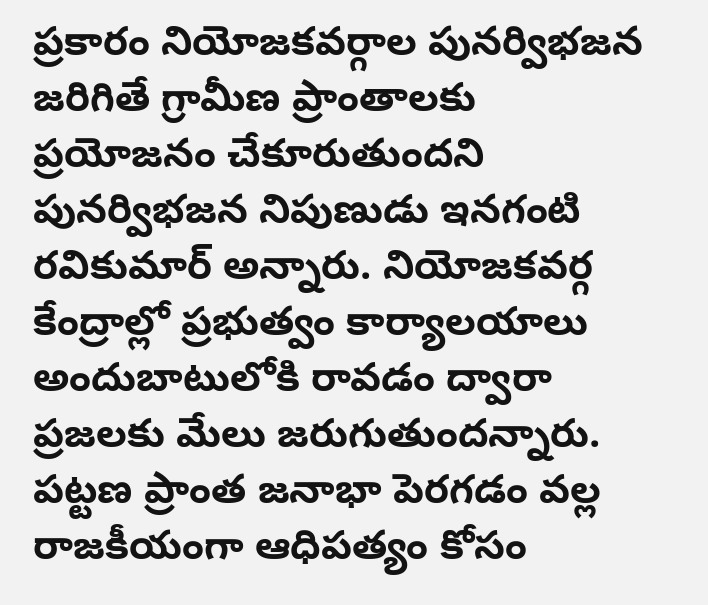ప్రకారం నియోజకవర్గాల పునర్విభజన జరిగితే గ్రామీణ ప్రాంతాలకు ప్రయోజనం చేకూరుతుందని పునర్విభజన నిపుణుడు ఇనగంటి రవికుమార్ అన్నారు. నియోజకవర్గ కేంద్రాల్లో ప్రభుత్వం కార్యాలయాలు అందుబాటులోకి రావడం ద్వారా ప్రజలకు మేలు జరుగుతుందన్నారు. పట్టణ ప్రాంత జనాభా పెరగడం వల్ల రాజకీయంగా ఆధిపత్యం కోసం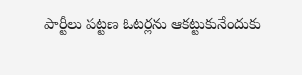పార్టీలు పట్టణ ఓటర్లను ఆకట్టుకునేందుకు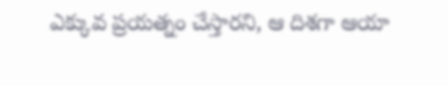ఎక్కువ ప్రయత్నం చేస్తారని, ఆ దిశగా ఆయా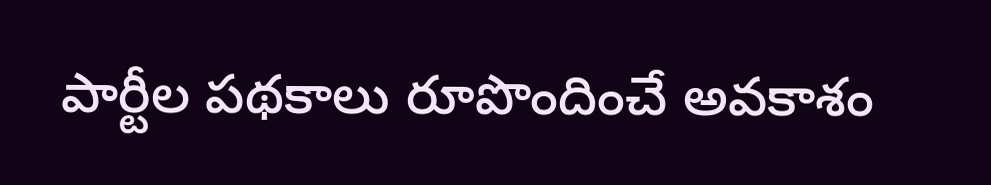పార్టీల పథకాలు రూపొందించే అవకాశం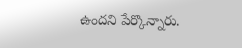ఉందని పేర్కొన్నారు.